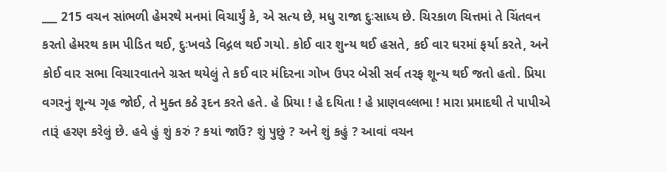___ 215 વચન સાંભળી હેમરથે મનમાં વિચાર્યું કે, એ સત્ય છે, મધુ રાજા દુઃસાધ્ય છે. ચિરકાળ ચિત્તમાં તે ચિંતવન કરતો હેમરથ કામ પીડિત થઈ, દુઃખવડે વિદ્ગલ થઈ ગયો. કોઈ વાર શુન્ય થઈ હસતે, કઈ વાર ઘરમાં ફર્યા કરતે, અને કોઈ વાર સભા વિચારવાતને ગ્રસ્ત થયેલું તે કઈ વાર મંદિરના ગોખ ઉપર બેસી સર્વ તરફ શૂન્ય થઈ જતો હતો. પ્રિયા વગરનું શૂન્ય ગૃહ જોઈ, તે મુક્ત કઠે રૂદન કરતે હતે. હે પ્રિયા ! હે દયિતા ! હે પ્રાણવલ્લભા ! મારા પ્રમાદથી તે પાપીએ તારૂં હરણ કરેલું છે. હવે હું શું કરું ? કયાં જાઉં? શું પુછું ? અને શું કહું ? આવાં વચન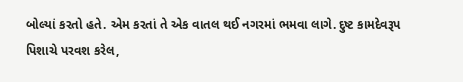બોલ્યાં કરતો હતે. એમ કરતાં તે એક વાતલ થઈ નગરમાં ભમવા લાગે. દુષ્ટ કામદેવરૂપ પિશાચે પરવશ કરેલ,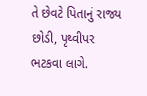તે છેવટે પિતાનું રાજ્ય છોડી, પૃથ્વીપર ભટકવા લાગે.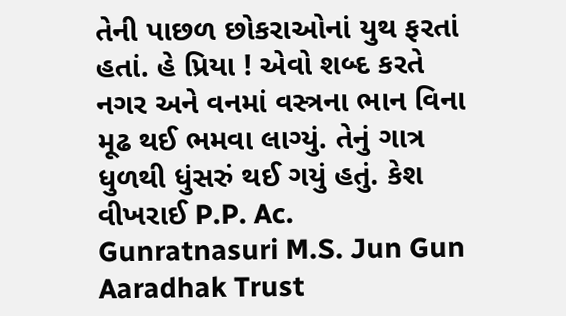તેની પાછળ છોકરાઓનાં યુથ ફરતાં હતાં. હે પ્રિયા ! એવો શબ્દ કરતે નગર અને વનમાં વસ્ત્રના ભાન વિના મૂઢ થઈ ભમવા લાગ્યું. તેનું ગાત્ર ધુળથી ધુંસરું થઈ ગયું હતું. કેશ વીખરાઈ P.P. Ac. Gunratnasuri M.S. Jun Gun Aaradhak Trust